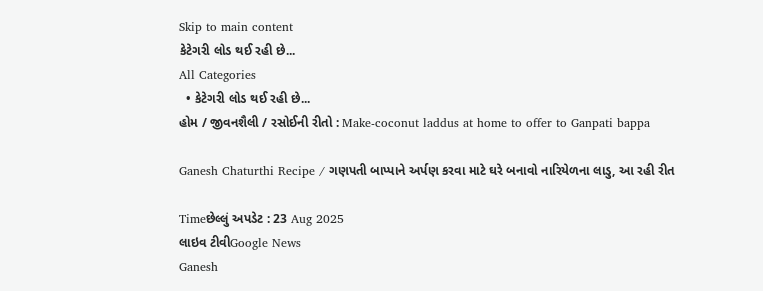Skip to main content
કેટેગરી લોડ થઈ રહી છે...
All Categories
  • કેટેગરી લોડ થઈ રહી છે...
હોમ / જીવનશૈલી / રસોઈની રીતો : Make-coconut laddus at home to offer to Ganpati bappa

Ganesh Chaturthi Recipe / ગણપતી બાપ્પાને અર્પણ કરવા માટે ઘરે બનાવો નારિયેળના લાડુ, આ રહી રીત

Timeછેલ્લું અપડેટ : 23 Aug 2025
લાઇવ ટીવીGoogle News
Ganesh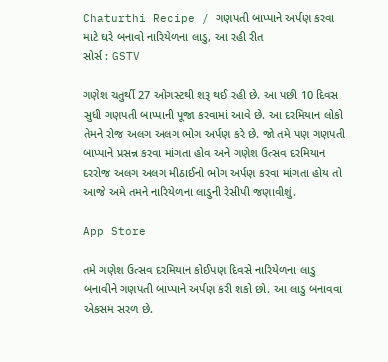Chaturthi Recipe / ગણપતી બાપ્પાને અર્પણ કરવા માટે ઘરે બનાવો નારિયેળના લાડુ, આ રહી રીત
સોર્સ : GSTV

ગણેશ ચતુર્થી 27 ઓગસ્ટથી શરૂ થઈ રહી છે. આ પછી 10 દિવસ સુધી ગણપતી બાપ્પાની પૂજા કરવામાં આવે છે. આ દરમિયાન લોકો તેમને રોજ અલગ અલગ ભોગ અર્પણ કરે છે. જો તમે પણ ગણપતી બાપ્પાને પ્રસન્ન કરવા માંગતા હોવ અને ગણેશ ઉત્સવ દરમિયાન દરરોજ અલગ અલગ મીઠાઈનો ભોગ અર્પણ કરવા માંગતા હોય તો આજે અમે તમને નારિયેળના લાડુની રેસીપી જણાવીશું.

App Store

તમે ગણેશ ઉત્સવ દરમિયાન કોઈપણ દિવસે નારિયેળના લાડુ બનાવીને ગણપતી બાપ્પાને અર્પણ કરી શકો છો. આ લાડુ બનાવવા એકસમ સરળ છે.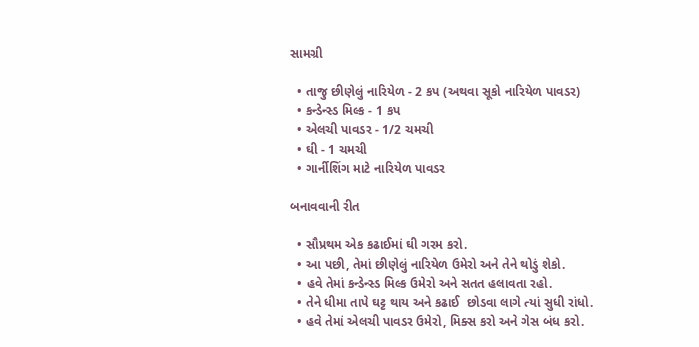સામગ્રી

  • તાજુ છીણેલું નારિયેળ - 2 કપ (અથવા સૂકો નારિયેળ પાવડર)
  • કન્ડેન્સ્ડ મિલ્ક - 1 કપ
  • એલચી પાવડર - 1/2 ચમચી
  • ઘી - 1 ચમચી
  • ગાર્નીશિંગ માટે નારિયેળ પાવડર

બનાવવાની રીત

  • સૌપ્રથમ એક કઢાઈમાં ઘી ગરમ કરો.
  • આ પછી, તેમાં છીણેલું નારિયેળ ઉમેરો અને તેને થોડું શેકો.
  • હવે તેમાં કન્ડેન્સ્ડ મિલ્ક ઉમેરો અને સતત હલાવતા રહો.
  • તેને ધીમા તાપે ઘટ્ટ થાય અને કઢાઈ  છોડવા લાગે ત્યાં સુધી રાંધો.
  • હવે તેમાં એલચી પાવડર ઉમેરો, મિક્સ કરો અને ગેસ બંધ કરો.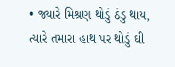• જ્યારે મિશ્રણ થોડું ઠંડુ થાય, ત્યારે તમારા હાથ પર થોડું ઘી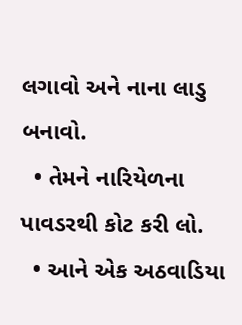લગાવો અને નાના લાડુ બનાવો.
  • તેમને નારિયેળના પાવડરથી કોટ કરી લો.
  • આને એક અઠવાડિયા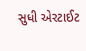સુધી એરટાઈટ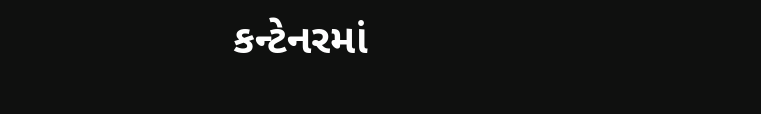કન્ટેનરમાં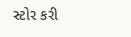સ્ટોર કરી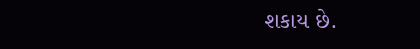શકાય છે.